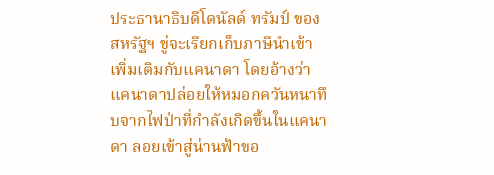ประธานาธิบดีโดนัลด์ ทรัมป์ ของสหรัฐฯ ขู่จะเรียกเก็บภาษีนำเข้าเพิ่มเติมกับแคนาดา โดยอ้างว่าแคนาดาปล่อยให้หมอกควันหนาทึบจากไฟป่าที่กำลังเกิดขึ้นในแคนาดา ลอยเข้าสู่น่านฟ้าขอ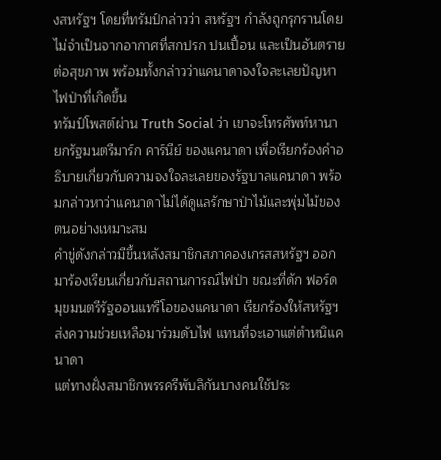งสหรัฐฯ โดยที่ทรัมป์กล่าวว่า สหรัฐฯ กำลังถูกรุกรานโดยไม่จำเป็นจากอากาศที่สกปรก ปนเปื้อน และเป็นอันตรายต่อสุขภาพ พร้อมทั้งกล่าวว่าแคนาดาจงใจละเลยปัญหาไฟป่าที่เกิดขึ้น
ทรัมป์โพสต์ผ่าน Truth Social ว่า เขาจะโทรศัพท์หานายกรัฐมนตรีมาร์ก คาร์นีย์ ของแคนาดา เพื่อเรียกร้องคำอธิบายเกี่ยวกับความจงใจละเลยของรัฐบาลแคนาดา พร้อมกล่าวหาว่าแคนาดาไม่ได้ดูแลรักษาป่าไม้และพุ่มไม้ของตนอย่างเหมาะสม
คำขู่ดังกล่าวมีขึ้นหลังสมาชิกสภาคองเกรสสหรัฐฯ ออกมาร้องเรียนเกี่ยวกับสถานการณ์ไฟป่า ขณะที่ดัก ฟอร์ด มุขมนตรีรัฐออนแทรีโอของแคนาดา เรียกร้องให้สหรัฐฯ ส่งความช่วยเหลือมาร่วมดับไฟ แทนที่จะเอาแต่ตำหนิแคนาดา
แต่ทางฝั่งสมาชิกพรรครีพับลิกันบางคนใช้ประ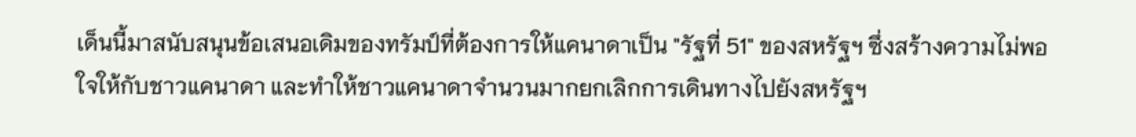เด็นนี้มาสนับสนุนข้อเสนอเดิมของทรัมป์ที่ต้องการให้แคนาดาเป็น "รัฐที่ 51" ของสหรัฐฯ ซึ่งสร้างความไม่พอใจให้กับชาวแคนาดา และทำให้ชาวแคนาดาจำนวนมากยกเลิกการเดินทางไปยังสหรัฐฯ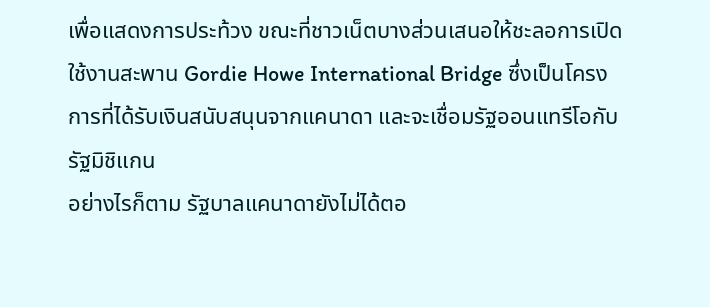เพื่อแสดงการประท้วง ขณะที่ชาวเน็ตบางส่วนเสนอให้ชะลอการเปิดใช้งานสะพาน Gordie Howe International Bridge ซึ่งเป็นโครงการที่ได้รับเงินสนับสนุนจากแคนาดา และจะเชื่อมรัฐออนแทรีโอกับรัฐมิชิแกน
อย่างไรก็ตาม รัฐบาลแคนาดายังไม่ได้ตอ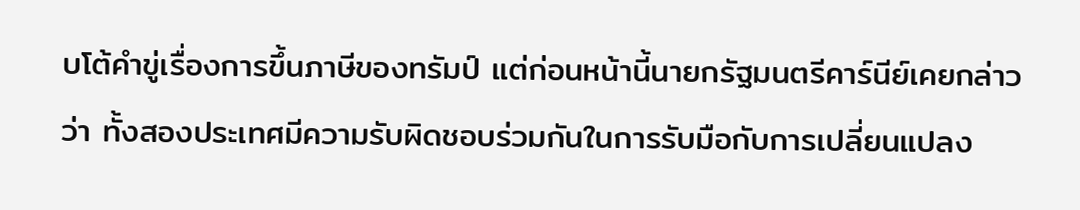บโต้คำขู่เรื่องการขึ้นภาษีของทรัมป์ แต่ก่อนหน้านี้นายกรัฐมนตรีคาร์นีย์เคยกล่าวว่า ทั้งสองประเทศมีความรับผิดชอบร่วมกันในการรับมือกับการเปลี่ยนแปลง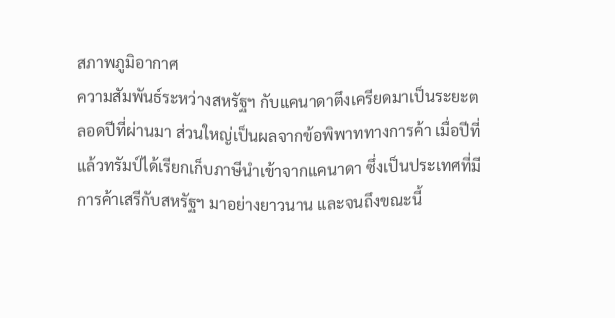สภาพภูมิอากาศ
ความสัมพันธ์ระหว่างสหรัฐฯ กับแคนาดาตึงเครียดมาเป็นระยะตลอดปีที่ผ่านมา ส่วนใหญ่เป็นผลจากข้อพิพาททางการค้า เมื่อปีที่แล้วทรัมป์ได้เรียกเก็บภาษีนำเข้าจากแคนาดา ซึ่งเป็นประเทศที่มีการค้าเสรีกับสหรัฐฯ มาอย่างยาวนาน และจนถึงขณะนี้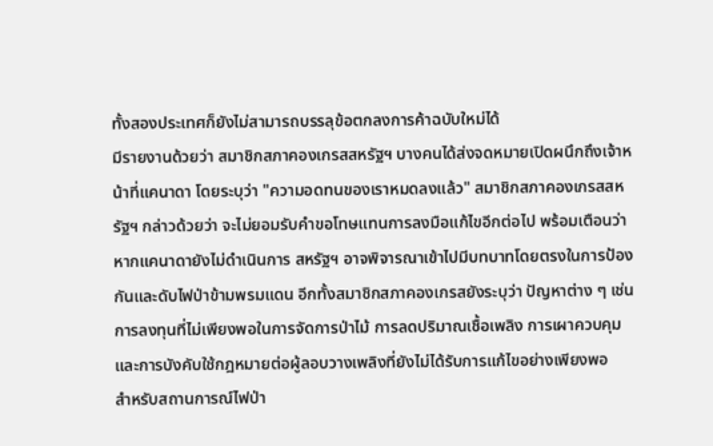ทั้งสองประเทศก็ยังไม่สามารถบรรลุข้อตกลงการค้าฉบับใหม่ได้
มีรายงานด้วยว่า สมาชิกสภาคองเกรสสหรัฐฯ บางคนได้ส่งจดหมายเปิดผนึกถึงเจ้าหน้าที่แคนาดา โดยระบุว่า "ความอดทนของเราหมดลงแล้ว" สมาชิกสภาคองเกรสสหรัฐฯ กล่าวด้วยว่า จะไม่ยอมรับคำขอโทษแทนการลงมือแก้ไขอีกต่อไป พร้อมเตือนว่าหากแคนาดายังไม่ดำเนินการ สหรัฐฯ อาจพิจารณาเข้าไปมีบทบาทโดยตรงในการป้องกันและดับไฟป่าข้ามพรมแดน อีกทั้งสมาชิกสภาคองเกรสยังระบุว่า ปัญหาต่าง ๆ เช่น การลงทุนที่ไม่เพียงพอในการจัดการป่าไม้ การลดปริมาณเชื้อเพลิง การเผาควบคุม และการบังคับใช้กฎหมายต่อผู้ลอบวางเพลิงที่ยังไม่ได้รับการแก้ไขอย่างเพียงพอ
สำหรับสถานการณ์ไฟป่า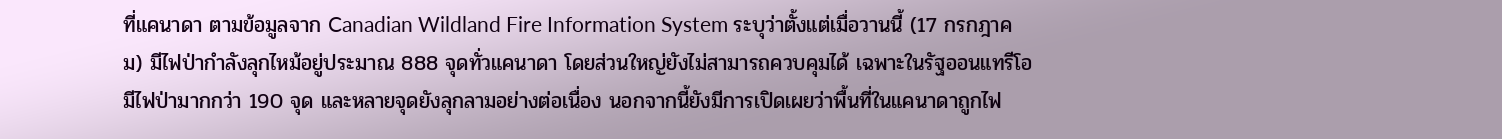ที่แคนาดา ตามข้อมูลจาก Canadian Wildland Fire Information System ระบุว่าตั้งแต่เมื่อวานนี้ (17 กรกฎาคม) มีไฟป่ากำลังลุกไหม้อยู่ประมาณ 888 จุดทั่วแคนาดา โดยส่วนใหญ่ยังไม่สามารถควบคุมได้ เฉพาะในรัฐออนแทรีโอ มีไฟป่ามากกว่า 190 จุด และหลายจุดยังลุกลามอย่างต่อเนื่อง นอกจากนี้ยังมีการเปิดเผยว่าพื้นที่ในแคนาดาถูกไฟ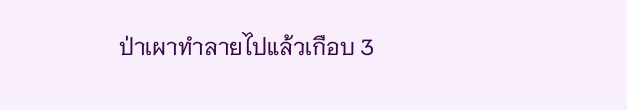ป่าเผาทำลายไปแล้วเกือบ 3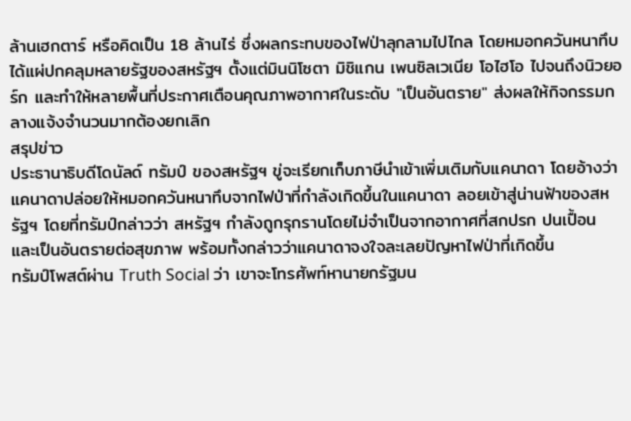ล้านเฮกตาร์ หรือคิดเป็น 18 ล้านไร่ ซึ่งผลกระทบของไฟป่าลุกลามไปไกล โดยหมอกควันหนาทึบได้แผ่ปกคลุมหลายรัฐของสหรัฐฯ ตั้งแต่มินนิโซตา มิชิแกน เพนซิลเวเนีย โอไฮโอ ไปจนถึงนิวยอร์ก และทำให้หลายพื้นที่ประกาศเตือนคุณภาพอากาศในระดับ "เป็นอันตราย" ส่งผลให้กิจกรรมกลางแจ้งจำนวนมากต้องยกเลิก
สรุปข่าว
ประธานาธิบดีโดนัลด์ ทรัมป์ ของสหรัฐฯ ขู่จะเรียกเก็บภาษีนำเข้าเพิ่มเติมกับแคนาดา โดยอ้างว่าแคนาดาปล่อยให้หมอกควันหนาทึบจากไฟป่าที่กำลังเกิดขึ้นในแคนาดา ลอยเข้าสู่น่านฟ้าของสหรัฐฯ โดยที่ทรัมป์กล่าวว่า สหรัฐฯ กำลังถูกรุกรานโดยไม่จำเป็นจากอากาศที่สกปรก ปนเปื้อน และเป็นอันตรายต่อสุขภาพ พร้อมทั้งกล่าวว่าแคนาดาจงใจละเลยปัญหาไฟป่าที่เกิดขึ้น
ทรัมป์โพสต์ผ่าน Truth Social ว่า เขาจะโทรศัพท์หานายกรัฐมน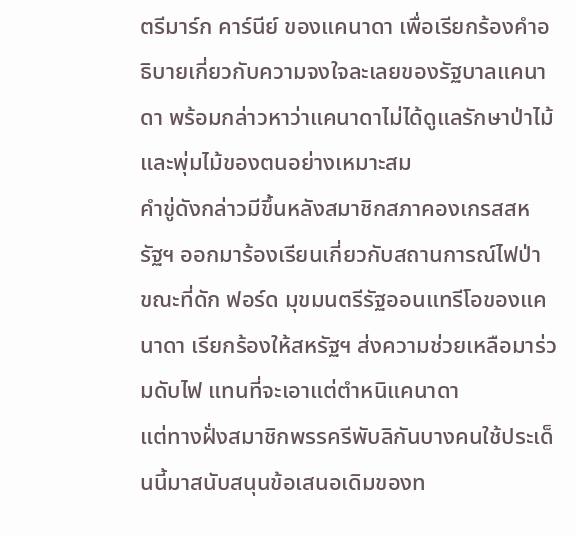ตรีมาร์ก คาร์นีย์ ของแคนาดา เพื่อเรียกร้องคำอธิบายเกี่ยวกับความจงใจละเลยของรัฐบาลแคนาดา พร้อมกล่าวหาว่าแคนาดาไม่ได้ดูแลรักษาป่าไม้และพุ่มไม้ของตนอย่างเหมาะสม
คำขู่ดังกล่าวมีขึ้นหลังสมาชิกสภาคองเกรสสหรัฐฯ ออกมาร้องเรียนเกี่ยวกับสถานการณ์ไฟป่า ขณะที่ดัก ฟอร์ด มุขมนตรีรัฐออนแทรีโอของแคนาดา เรียกร้องให้สหรัฐฯ ส่งความช่วยเหลือมาร่วมดับไฟ แทนที่จะเอาแต่ตำหนิแคนาดา
แต่ทางฝั่งสมาชิกพรรครีพับลิกันบางคนใช้ประเด็นนี้มาสนับสนุนข้อเสนอเดิมของท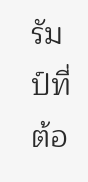รัมป์ที่ต้อ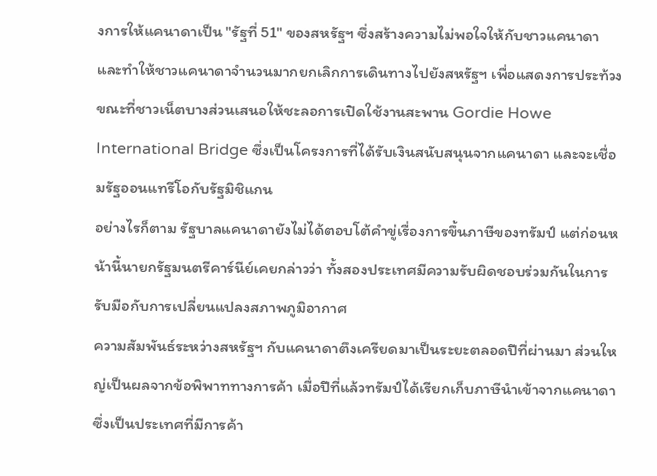งการให้แคนาดาเป็น "รัฐที่ 51" ของสหรัฐฯ ซึ่งสร้างความไม่พอใจให้กับชาวแคนาดา และทำให้ชาวแคนาดาจำนวนมากยกเลิกการเดินทางไปยังสหรัฐฯ เพื่อแสดงการประท้วง ขณะที่ชาวเน็ตบางส่วนเสนอให้ชะลอการเปิดใช้งานสะพาน Gordie Howe International Bridge ซึ่งเป็นโครงการที่ได้รับเงินสนับสนุนจากแคนาดา และจะเชื่อมรัฐออนแทรีโอกับรัฐมิชิแกน
อย่างไรก็ตาม รัฐบาลแคนาดายังไม่ได้ตอบโต้คำขู่เรื่องการขึ้นภาษีของทรัมป์ แต่ก่อนหน้านี้นายกรัฐมนตรีคาร์นีย์เคยกล่าวว่า ทั้งสองประเทศมีความรับผิดชอบร่วมกันในการรับมือกับการเปลี่ยนแปลงสภาพภูมิอากาศ
ความสัมพันธ์ระหว่างสหรัฐฯ กับแคนาดาตึงเครียดมาเป็นระยะตลอดปีที่ผ่านมา ส่วนใหญ่เป็นผลจากข้อพิพาททางการค้า เมื่อปีที่แล้วทรัมป์ได้เรียกเก็บภาษีนำเข้าจากแคนาดา ซึ่งเป็นประเทศที่มีการค้า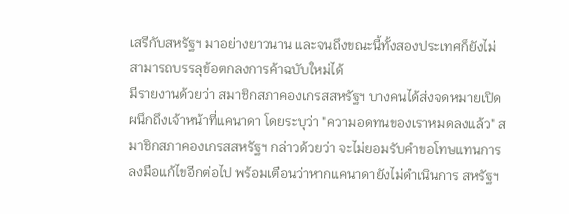เสรีกับสหรัฐฯ มาอย่างยาวนาน และจนถึงขณะนี้ทั้งสองประเทศก็ยังไม่สามารถบรรลุข้อตกลงการค้าฉบับใหม่ได้
มีรายงานด้วยว่า สมาชิกสภาคองเกรสสหรัฐฯ บางคนได้ส่งจดหมายเปิดผนึกถึงเจ้าหน้าที่แคนาดา โดยระบุว่า "ความอดทนของเราหมดลงแล้ว" สมาชิกสภาคองเกรสสหรัฐฯ กล่าวด้วยว่า จะไม่ยอมรับคำขอโทษแทนการลงมือแก้ไขอีกต่อไป พร้อมเตือนว่าหากแคนาดายังไม่ดำเนินการ สหรัฐฯ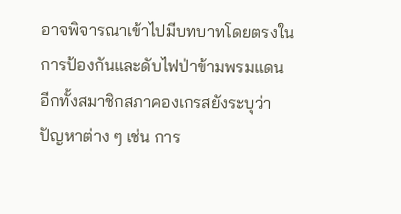อาจพิจารณาเข้าไปมีบทบาทโดยตรงในการป้องกันและดับไฟป่าข้ามพรมแดน อีกทั้งสมาชิกสภาคองเกรสยังระบุว่า ปัญหาต่าง ๆ เช่น การ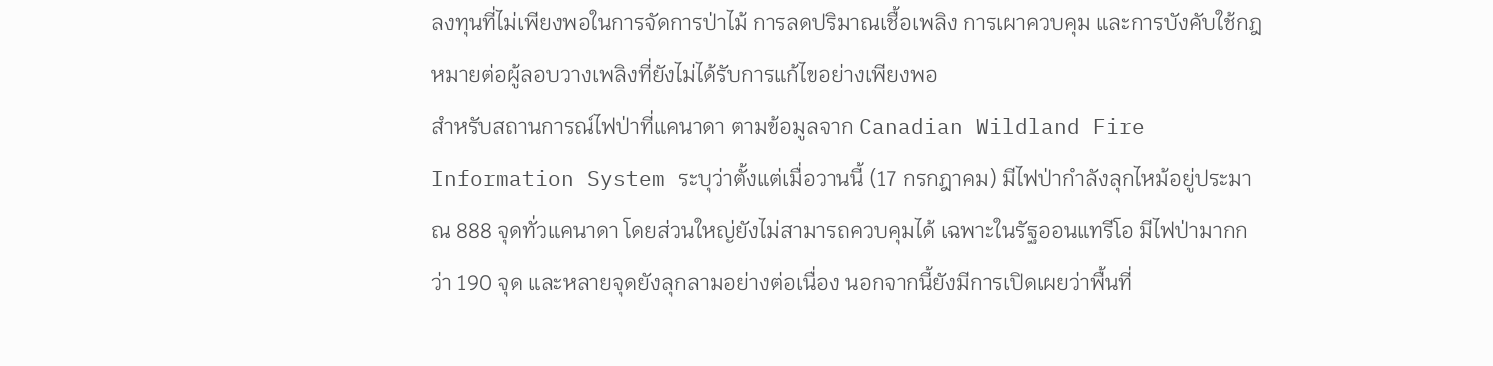ลงทุนที่ไม่เพียงพอในการจัดการป่าไม้ การลดปริมาณเชื้อเพลิง การเผาควบคุม และการบังคับใช้กฎหมายต่อผู้ลอบวางเพลิงที่ยังไม่ได้รับการแก้ไขอย่างเพียงพอ
สำหรับสถานการณ์ไฟป่าที่แคนาดา ตามข้อมูลจาก Canadian Wildland Fire Information System ระบุว่าตั้งแต่เมื่อวานนี้ (17 กรกฎาคม) มีไฟป่ากำลังลุกไหม้อยู่ประมาณ 888 จุดทั่วแคนาดา โดยส่วนใหญ่ยังไม่สามารถควบคุมได้ เฉพาะในรัฐออนแทรีโอ มีไฟป่ามากกว่า 190 จุด และหลายจุดยังลุกลามอย่างต่อเนื่อง นอกจากนี้ยังมีการเปิดเผยว่าพื้นที่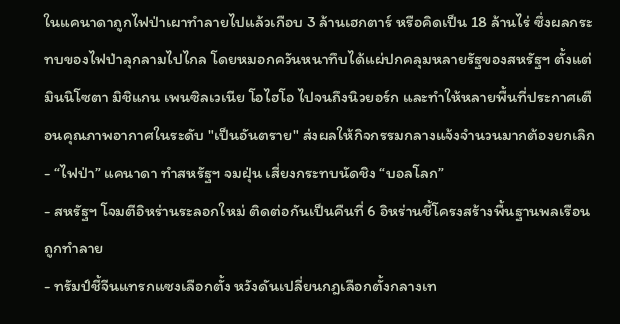ในแคนาดาถูกไฟป่าเผาทำลายไปแล้วเกือบ 3 ล้านเฮกตาร์ หรือคิดเป็น 18 ล้านไร่ ซึ่งผลกระทบของไฟป่าลุกลามไปไกล โดยหมอกควันหนาทึบได้แผ่ปกคลุมหลายรัฐของสหรัฐฯ ตั้งแต่มินนิโซตา มิชิแกน เพนซิลเวเนีย โอไฮโอ ไปจนถึงนิวยอร์ก และทำให้หลายพื้นที่ประกาศเตือนคุณภาพอากาศในระดับ "เป็นอันตราย" ส่งผลให้กิจกรรมกลางแจ้งจำนวนมากต้องยกเลิก
- “ไฟป่า” แคนาดา ทำสหรัฐฯ จมฝุ่น เสี่ยงกระทบนัดชิง “บอลโลก”
- สหรัฐฯ โจมตีอิหร่านระลอกใหม่ ติดต่อกันเป็นคืนที่ 6 อิหร่านชี้โครงสร้างพื้นฐานพลเรือนถูกทำลาย
- ทรัมป์ชี้จีนแทรกแซงเลือกตั้ง หวังดันเปลี่ยนกฎเลือกตั้งกลางเท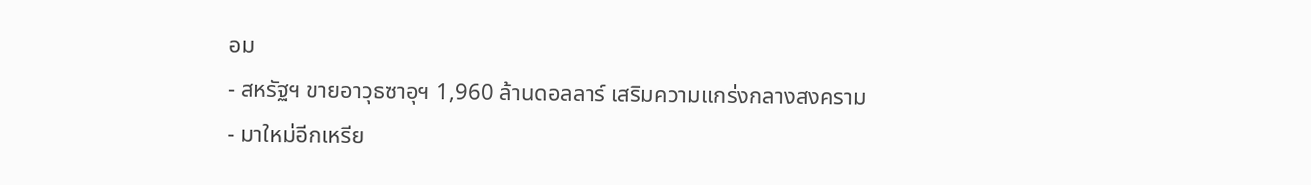อม
- สหรัฐฯ ขายอาวุธซาอุฯ 1,960 ล้านดอลลาร์ เสริมความแกร่งกลางสงคราม
- มาใหม่อีกเหรีย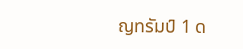ญทรัมป์ 1 ด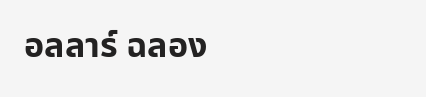อลลาร์ ฉลอง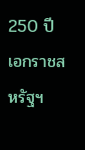250 ปี เอกราชสหรัฐฯ